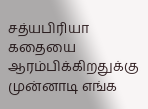சத்யபிரியா கதையை ஆரம்பிக்கிறதுக்கு முன்னாடி எங்க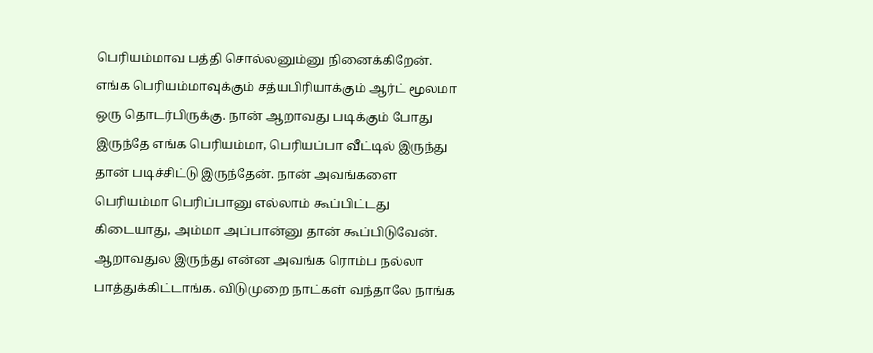பெரியம்மாவ பத்தி சொல்லனும்னு நினைக்கிறேன். எங்க பெரியம்மாவுக்கும் சத்யபிரியாக்கும் ஆர்ட் மூலமா ஒரு தொடர்பிருக்கு. நான் ஆறாவது படிக்கும் போது இருந்தே எங்க பெரியம்மா, பெரியப்பா வீட்டில் இருந்து தான் படிச்சிட்டு இருந்தேன். நான் அவங்களை பெரியம்மா பெரிப்பானு எல்லாம் கூப்பிட்டது கிடையாது, அம்மா அப்பான்னு தான் கூப்பிடுவேன். ஆறாவதுல இருந்து என்ன அவங்க ரொம்ப நல்லா பாத்துக்கிட்டாங்க. விடுமுறை நாட்கள் வந்தாலே நாங்க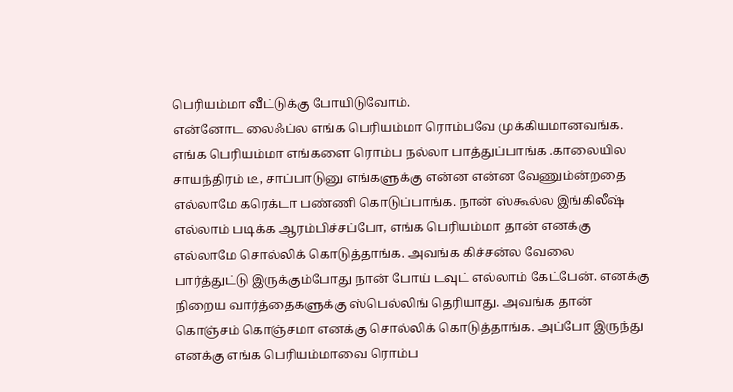பெரியம்மா வீட்டுக்கு போயிடுவோம்.
என்னோட லைஃப்ல எங்க பெரியம்மா ரொம்பவே முக்கியமானவங்க. எங்க பெரியம்மா எங்களை ரொம்ப நல்லா பாத்துப்பாங்க .காலையில சாயந்திரம் டீ, சாப்பாடுனு எங்களுக்கு என்ன என்ன வேணும்ன்றதை எல்லாமே கரெக்டா பண்ணி கொடுப்பாங்க. நான் ஸ்கூல்ல இங்கிலீஷ் எல்லாம் படிக்க ஆரம்பிச்சப்போ, எங்க பெரியம்மா தான் எனக்கு எல்லாமே சொல்லிக் கொடுத்தாங்க. அவங்க கிச்சன்ல வேலை பார்த்துட்டு இருக்கும்போது நான் போய் டவுட் எல்லாம் கேட்பேன். எனக்கு நிறைய வார்த்தைகளுக்கு ஸ்பெல்லிங் தெரியாது. அவங்க தான் கொஞ்சம் கொஞ்சமா எனக்கு சொல்லிக் கொடுத்தாங்க. அப்போ இருந்து எனக்கு எங்க பெரியம்மாவை ரொம்ப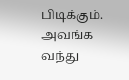பிடிக்கும்.
அவங்க வந்து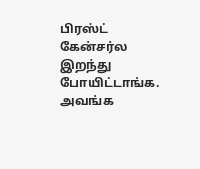பிரஸ்ட் கேன்சர்ல இறந்து போயிட்டாங்க. அவங்க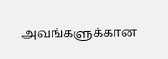அவங்களுக்கான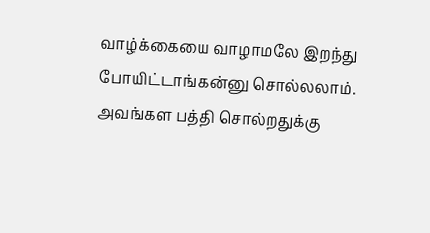வாழ்க்கையை வாழாமலே இறந்து போயிட்டாங்கன்னு சொல்லலாம். அவங்கள பத்தி சொல்றதுக்கு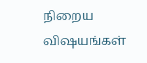நிறைய விஷயங்கள்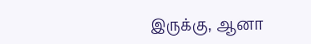இருக்கு, ஆனா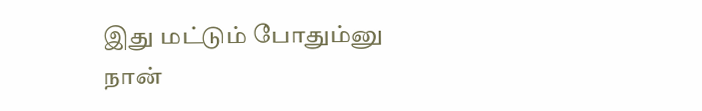இது மட்டும் போதும்னு நான்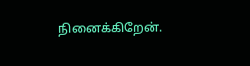நினைக்கிறேன்.